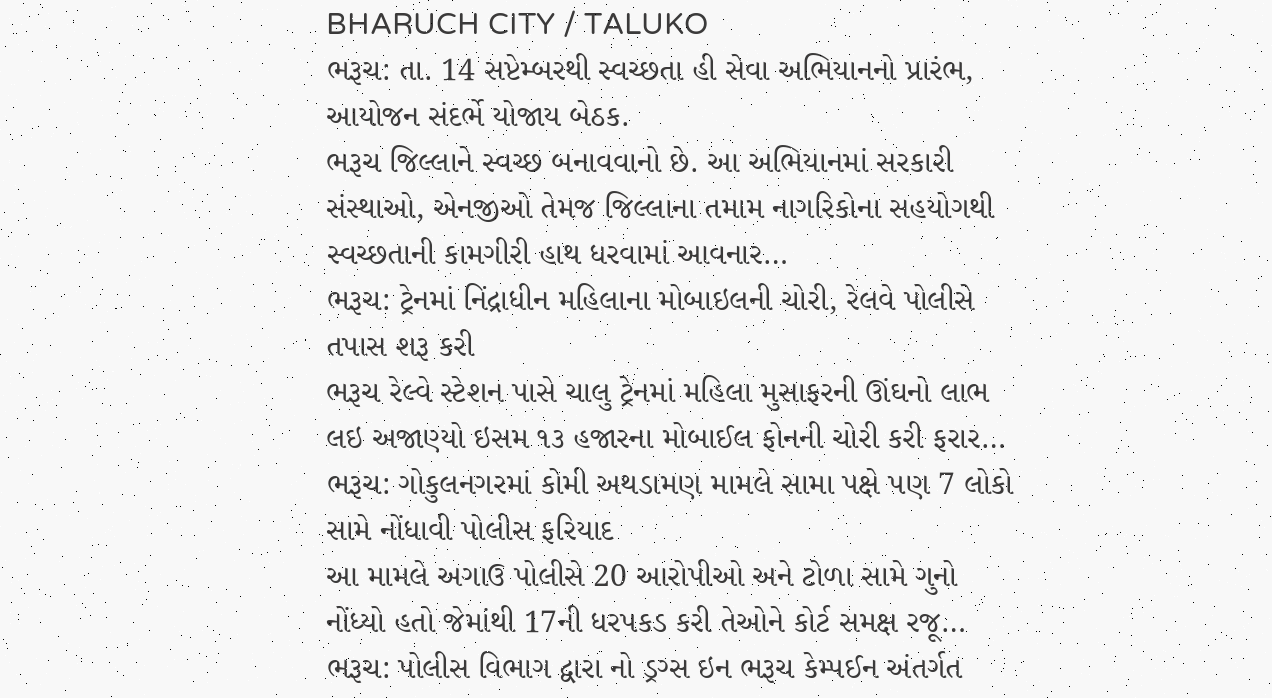BHARUCH CITY / TALUKO
ભરૂચ: તા. 14 સપ્ટેમ્બરથી સ્વચ્છતા હી સેવા અભિયાનનો પ્રારંભ, આયોજન સંદર્ભે યોજાય બેઠક.
ભરૂચ જિલ્લાને સ્વચ્છ બનાવવાનો છે. આ અભિયાનમાં સરકારી સંસ્થાઓ, એનજીઓ તેમજ જિલ્લાના તમામ નાગરિકોના સહયોગથી સ્વચ્છતાની કામગીરી હાથ ધરવામાં આવનાર…
ભરૂચ: ટ્રેનમાં નિંદ્રાધીન મહિલાના મોબાઇલની ચોરી, રેલવે પોલીસે તપાસ શરૂ કરી
ભરૂચ રેલ્વે સ્ટેશન પાસે ચાલુ ટ્રેનમાં મહિલા મુસાફરની ઊંઘનો લાભ લઇ અજાણ્યો ઇસમ ૧૩ હજારના મોબાઈલ ફોનની ચોરી કરી ફરાર…
ભરૂચ: ગોકુલનગરમાં કોમી અથડામણ મામલે સામા પક્ષે પણ 7 લોકો સામે નોંધાવી પોલીસ ફરિયાદ
આ મામલે અગાઉ પોલીસે 20 આરોપીઓ અને ટોળા સામે ગુનો નોંધ્યો હતો જેમાંથી 17ની ધરપકડ કરી તેઓને કોર્ટ સમક્ષ રજૂ…
ભરૂચ: પોલીસ વિભાગ દ્વારા નો ડ્રગ્સ ઇન ભરૂચ કેમ્પઈન અંતર્ગત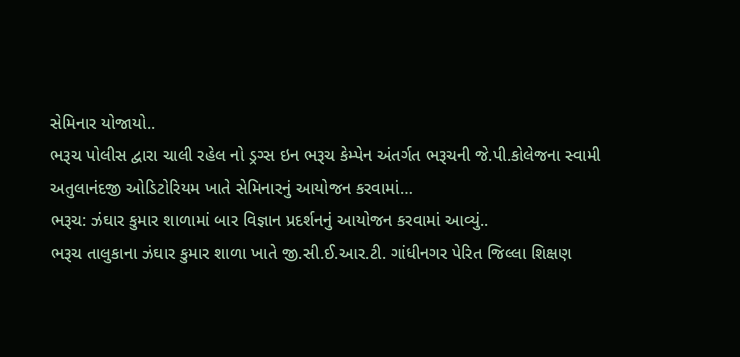સેમિનાર યોજાયો..
ભરૂચ પોલીસ દ્વારા ચાલી રહેલ નો ડ્રગ્સ ઇન ભરૂચ કેમ્પેન અંતર્ગત ભરૂચની જે.પી.કોલેજના સ્વામી અતુલાનંદજી ઓડિટોરિયમ ખાતે સેમિનારનું આયોજન કરવામાં…
ભરૂચ: ઝંઘાર કુમાર શાળામાં બાર વિજ્ઞાન પ્રદર્શનનું આયોજન કરવામાં આવ્યું..
ભરૂચ તાલુકાના ઝંઘાર કુમાર શાળા ખાતે જી.સી.ઈ.આર.ટી. ગાંધીનગર પેરિત જિલ્લા શિક્ષણ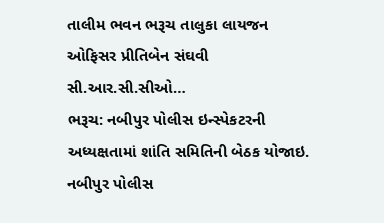તાલીમ ભવન ભરૂચ તાલુકા લાયજન ઓફિસર પ્રીતિબેન સંઘવી સી.આર.સી.સીઓ…
ભરૂચ: નબીપુર પોલીસ ઇન્સ્પેકટરની અધ્યક્ષતામાં શાંતિ સમિતિની બેઠક યોજાઇ.
નબીપુર પોલીસ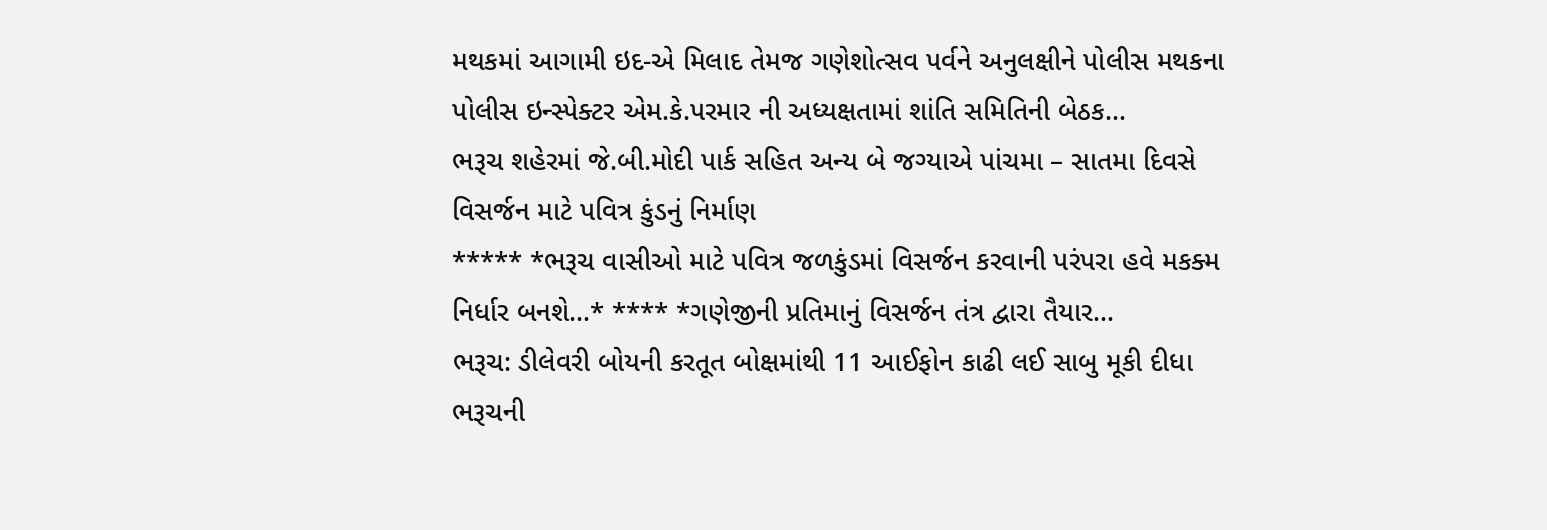મથકમાં આગામી ઇદ-એ મિલાદ તેમજ ગણેશોત્સવ પર્વને અનુલક્ષીને પોલીસ મથકના પોલીસ ઇન્સ્પેક્ટર એમ.કે.પરમાર ની અધ્યક્ષતામાં શાંતિ સમિતિની બેઠક…
ભરૂચ શહેરમાં જે.બી.મોદી પાર્ક સહિત અન્ય બે જગ્યાએ પાંચમા – સાતમા દિવસે વિસર્જન માટે પવિત્ર કુંડનું નિર્માણ
***** *ભરૂચ વાસીઓ માટે પવિત્ર જળકુંડમાં વિસર્જન કરવાની પરંપરા હવે મકક્મ નિર્ધાર બનશે…* **** *ગણેજીની પ્રતિમાનું વિસર્જન તંત્ર દ્વારા તૈયાર…
ભરૂચ: ડીલેવરી બોયની કરતૂત બોક્ષમાંથી 11 આઈફોન કાઢી લઈ સાબુ મૂકી દીધા
ભરૂચની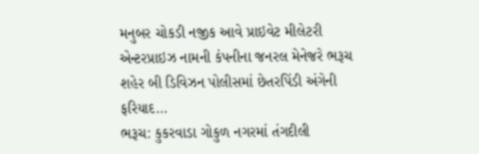મનુબર ચોકડી નજીક આવે પ્રાઇવેટ મીલેટરી એન્ટરપ્રાઇઝ નામની કંપનીના જનરલ મેનેજરે ભરૂચ શહેર બી ડિવિઝન પોલીસમાં છેતરપિંડી અંગેની ફરિયાદ…
ભરૂચ: કુકરવાડા ગોકુળ નગરમાં તંગદીલી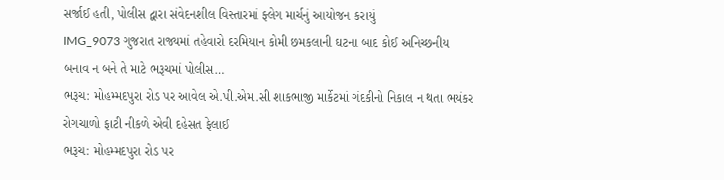સર્જાઈ હતી, પોલીસ દ્વારા સંવેદનશીલ વિસ્તારમાં ફ્લેગ માર્ચનું આયોજન કરાયું
IMG_9073 ગુજરાત રાજ્યમાં તહેવારો દરમિયાન કોમી છમકલાની ઘટના બાદ કોઈ અનિચ્છનીય બનાવ ન બને તે માટે ભરૂચમાં પોલીસ…
ભરૂચ: મોહમ્મદપુરા રોડ પર આવેલ એ.પી.એમ.સી શાકભાજી માર્કેટમાં ગંદકીનો નિકાલ ન થતા ભયંકર રોગચાળો ફાટી નીકળે એવી દહેસત ફેલાઈ
ભરૂચ: મોહમ્મદપુરા રોડ પર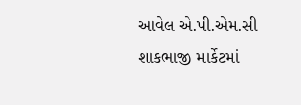આવેલ એ.પી.એમ.સી શાકભાજી માર્કેટમાં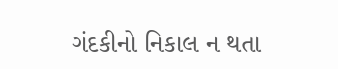ગંદકીનો નિકાલ ન થતા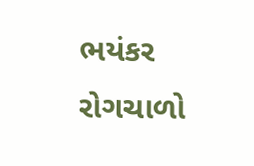ભયંકર રોગચાળો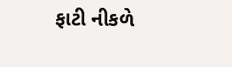ફાટી નીકળે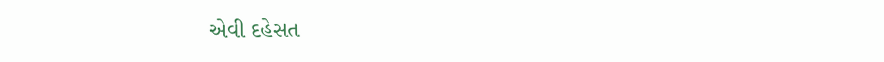એવી દહેસત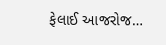ફેલાઈ આજરોજ…